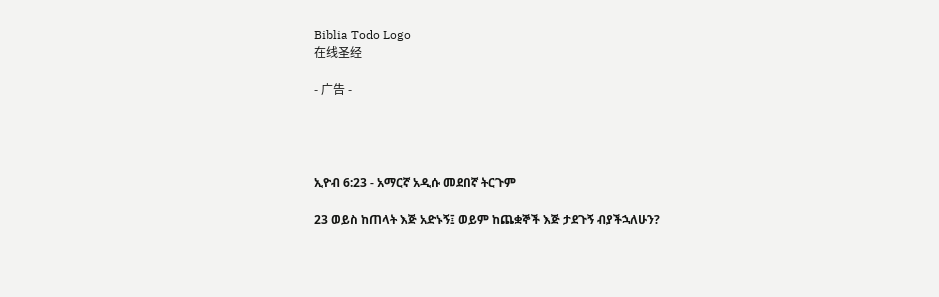Biblia Todo Logo
在线圣经

- 广告 -




ኢዮብ 6:23 - አማርኛ አዲሱ መደበኛ ትርጉም

23 ወይስ ከጠላት እጅ አድኑኝ፤ ወይም ከጨቋኞች እጅ ታደጉኝ ብያችኋለሁን?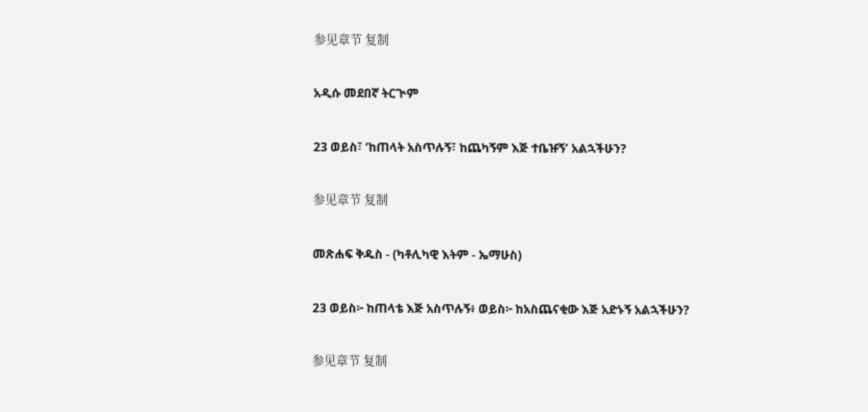参见章节 复制

አዲሱ መደበኛ ትርጒም

23 ወይስ፣ ‘ከጠላት አስጥሉኝ፣ ከጨካኝም እጅ ተቤዡኝ’ አልኋችሁን?

参见章节 复制

መጽሐፍ ቅዱስ - (ካቶሊካዊ እትም - ኤማሁስ)

23 ወይስ፦ ከጠላቴ እጅ አስጥሉኝ፥ ወይስ፦ ከአስጨናቂው እጅ አድኑኝ አልኋችሁን?

参见章节 复制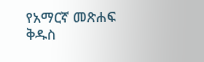የአማርኛ መጽሐፍ ቅዱስ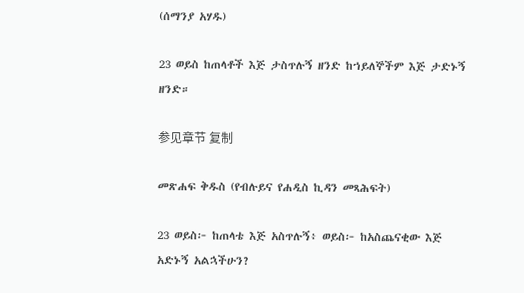(ሰማንያ አሃዱ)

23 ወይስ ከጠላቶች እጅ ታስጥሉኝ ዘንድ ከኀይለኞችም እጅ ታድኑኝ ዘንድ።

参见章节 复制

መጽሐፍ ቅዱስ (የብሉይና የሐዲስ ኪዳን መጻሕፍት)

23 ወይስ፦ ከጠላቴ እጅ አስጥሉኝ፥ ወይስ፦ ከአስጨናቂው እጅ አድኑኝ አልኋችሁን?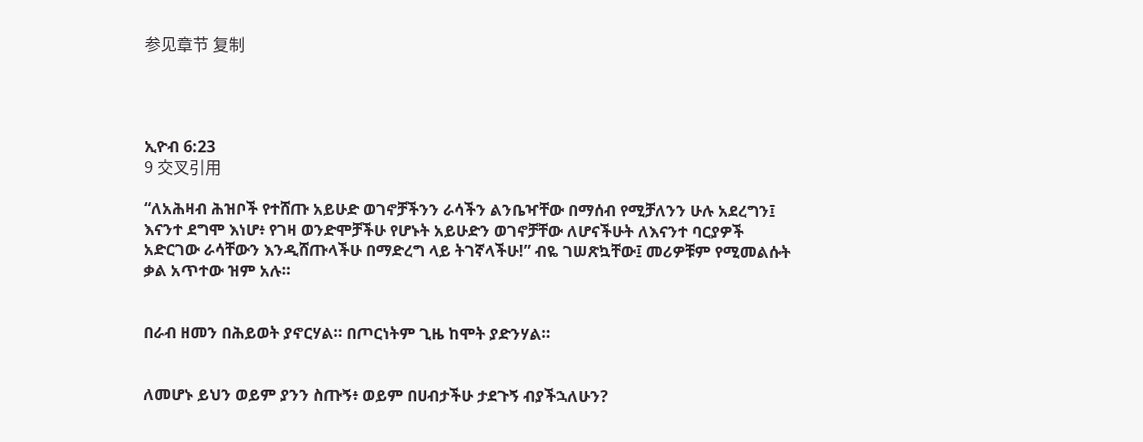参见章节 复制




ኢዮብ 6:23
9 交叉引用

“ለአሕዛብ ሕዝቦች የተሸጡ አይሁድ ወገኖቻችንን ራሳችን ልንቤዣቸው በማሰብ የሚቻለንን ሁሉ አደረግን፤ እናንተ ደግሞ እነሆ፥ የገዛ ወንድሞቻችሁ የሆኑት አይሁድን ወገኖቻቸው ለሆናችሁት ለእናንተ ባርያዎች አድርገው ራሳቸውን እንዲሸጡላችሁ በማድረግ ላይ ትገኛላችሁ!” ብዬ ገሠጽኳቸው፤ መሪዎቹም የሚመልሱት ቃል አጥተው ዝም አሉ።


በራብ ዘመን በሕይወት ያኖርሃል። በጦርነትም ጊዜ ከሞት ያድንሃል።


ለመሆኑ ይህን ወይም ያንን ስጡኝ፥ ወይም በሀብታችሁ ታደጉኝ ብያችኋለሁን?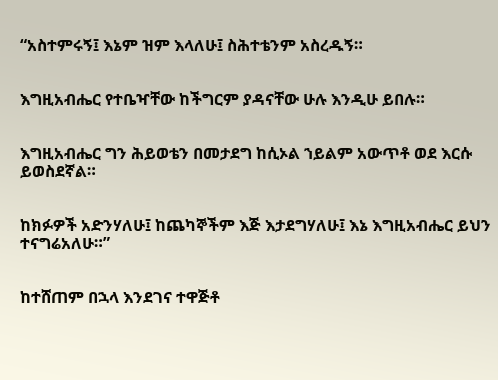“አስተምሩኝ፤ እኔም ዝም እላለሁ፤ ስሕተቴንም አስረዱኝ።


እግዚአብሔር የተቤዣቸው ከችግርም ያዳናቸው ሁሉ እንዲሁ ይበሉ።


እግዚአብሔር ግን ሕይወቴን በመታደግ ከሲኦል ኀይልም አውጥቶ ወደ እርሱ ይወስደኛል።


ከክፉዎች አድንሃለሁ፤ ከጨካኞችም እጅ እታደግሃለሁ፤ እኔ እግዚአብሔር ይህን ተናግሬአለሁ።”


ከተሸጠም በኋላ እንደገና ተዋጅቶ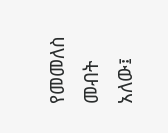የመመለስ መብት አለው፤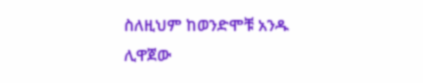ስለዚህም ከወንድሞቹ አንዱ ሊዋጀው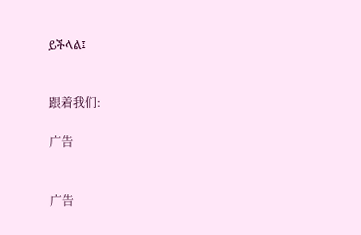ይችላል፤


跟着我们:

广告


广告